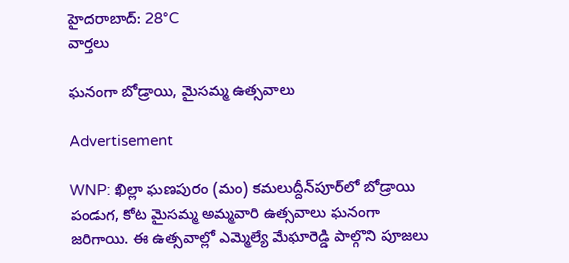హైదరాబాద్: 28°C
వార్తలు

ఘనంగా బోడ్రాయి, మైసమ్మ ఉత్సవాలు

Advertisement

WNP: ఖిల్లా ఘణపురం (మం) కమలుద్దీన్‌పూర్‌లో బోడ్రాయి పండుగ, కోట మైసమ్మ అమ్మవారి ఉత్సవాలు ఘనంగా జరిగాయి. ఈ ఉత్సవాల్లో ఎమ్మెల్యే మేఘారెడ్డి పాల్గొని పూజలు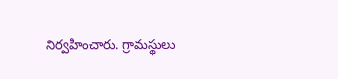నిర్వహించారు. గ్రామస్థులు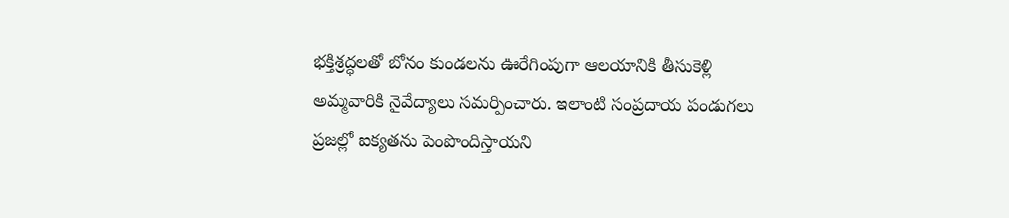భక్తిశ్రద్ధలతో బోనం కుండలను ఊరేగింపుగా ఆలయానికి తీసుకెళ్లి అమ్మవారికి నైవేద్యాలు సమర్పించారు. ఇలాంటి సంప్రదాయ పండుగలు ప్రజల్లో ఐక్యతను పెంపొందిస్తాయని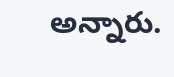అన్నారు.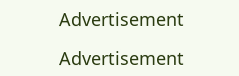Advertisement

Advertisement